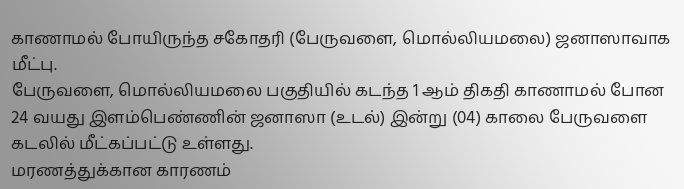காணாமல் போயிருந்த சகோதரி (பேருவளை, மொல்லியமலை) ஜனாஸாவாக மீட்பு.
பேருவளை, மொல்லியமலை பகுதியில் கடந்த 1 ஆம் திகதி காணாமல் போன 24 வயது இளம்பெண்ணின் ஜனாஸா (உடல்) இன்று (04) காலை பேருவளை கடலில் மீட்கப்பட்டு உள்ளது.
மரணத்துக்கான காரணம்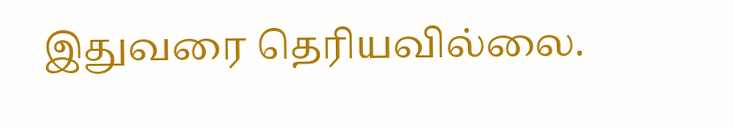இதுவரை தெரியவில்லை.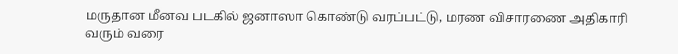மருதான மீனவ படகில் ஜனாஸா கொண்டு வரப்பட்டு, மரண விசாரணை அதிகாரி வரும் வரை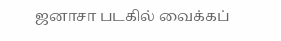ஜனாசா படகில் வைக்கப்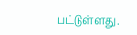பட்டுள்ளது.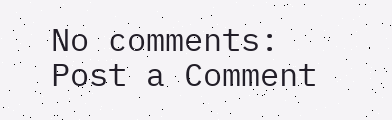No comments:
Post a Comment